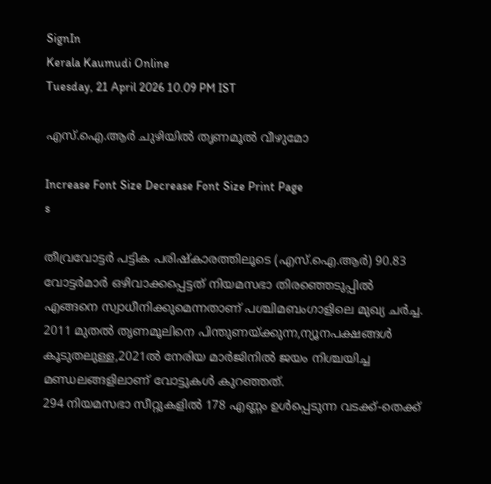SignIn
Kerala Kaumudi Online
Tuesday, 21 April 2026 10.09 PM IST

എസ്.ഐ.ആർ ചുഴിയിൽ തൃണമൂൽ വീഴുമോ

Increase Font Size Decrease Font Size Print Page
s

തീവ്രവോട്ടർ പട്ടിക പരിഷ്‌കാരത്തിലൂടെ (എസ്.ഐ.ആർ) 90.83 വോട്ടർമാർ ഒഴിവാക്കപ്പെട്ടത് നിയമസഭാ തിരഞ്ഞെടുപ്പിൽ എങ്ങനെ സ്വാധീനിക്കുമെന്നതാണ് പശ്ചിമബംഗാളിലെ മുഖ്യ ചർച്ച. 2011 മുതൽ തൃണമൂലിനെ പിന്തുണയ്‌ക്കുന്ന,ന്യൂനപക്ഷങ്ങൾ കൂടുതലുള്ള,2021ൽ നേരിയ മാർജിനിൽ ജയം നിശ്ചയിച്ച മണ്ഡലങ്ങളിലാണ് വോട്ടുകൾ കുറഞ്ഞത്.
294 നിയമസഭാ സീറ്റുകളിൽ 178 എണ്ണം ഉൾപ്പെടുന്ന വടക്ക്-തെക്ക്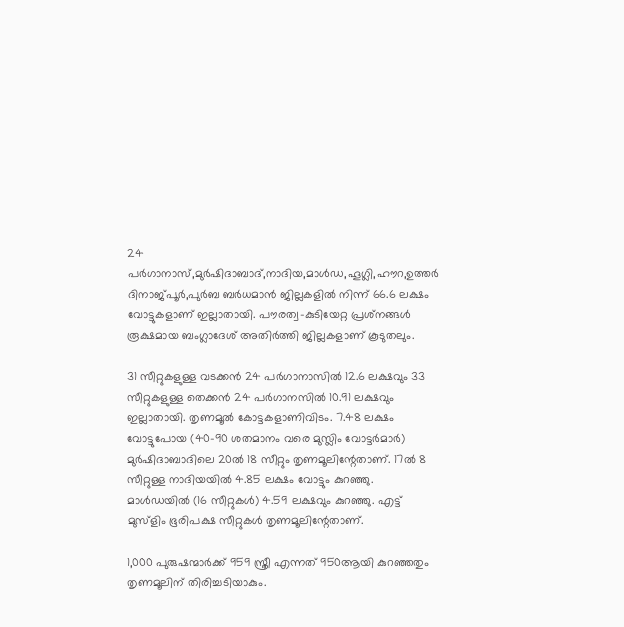24 പർഗാനാസ്,മുർഷിദാബാദ്,നാദിയ,മാൾഡ,ഹൂഗ്ലി,ഹൗറ,ഉത്തർ ദിനാജ്പൂർ,പുർബ ബർധമാൻ ജില്ലകളിൽ നിന്ന് 66.6 ലക്ഷം വോട്ടുകളാണ് ഇല്ലാതായി. പൗരത്വ-കുടിയേറ്റ പ്രശ്‌നങ്ങൾ രൂക്ഷമായ ബംഗ്ലാദേശ് അതിർത്തി ജില്ലകളാണ് കൂടുതലും.

31 സീറ്റുകളുള്ള വടക്കൻ 24 പർഗാനാസിൽ 12.6 ലക്ഷവും 33 സീറ്റുകളുള്ള തെക്കൻ 24 പർഗാനസിൽ 10.91 ലക്ഷവും ഇല്ലാതായി. തൃണമൂൽ കോട്ടകളാണിവിടം. 7.48 ലക്ഷം വോട്ടുപോയ (40-90 ശതമാനം വരെ മുസ്ലിം വോട്ടർമാർ) മുർഷിദാബാദിലെ 20ൽ 18 സീറ്റും തൃണമൂലിന്റേതാണ്. 17ൽ 8 സീറ്റുള്ള നാദിയയിൽ 4.85 ലക്ഷം വോട്ടും കുറഞ്ഞു. മാൾഡയിൽ (16 സീറ്റുകൾ) 4.59 ലക്ഷവും കുറഞ്ഞു. എട്ട് മുസ്ളിം ഭൂരിപക്ഷ സീറ്റുകൾ തൃണമൂലിന്റേതാണ്.

1,000 പുരുഷന്മാർക്ക് 959 സ്ത്രീ എന്നത് 950ആയി കുറഞ്ഞതും തൃണമൂലിന് തിരിച്ച‌ടിയാകും.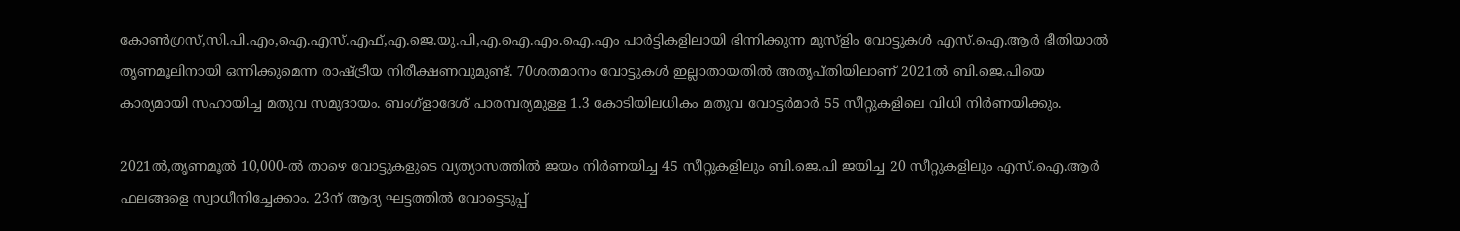കോൺഗ്രസ്,സി.പി.എം,ഐ‌.എസ്‌.എഫ്,എ‌.ജെ‌.യു‌.പി,എ‌.ഐ‌.എം‌.ഐ‌.എം പാർട്ടികളിലായി ഭിന്നിക്കുന്ന മുസ്ളിം വോട്ടുകൾ എസ്.ഐ.ആർ ഭീതിയാൽ തൃണമൂലിനായി ഒന്നിക്കുമെന്ന രാഷ്‌ട്രീയ നിരീക്ഷണവുമുണ്ട്. 70ശതമാനം വോട്ടുകൾ ഇല്ലാതായതിൽ അതൃപ്‌തിയിലാണ് 2021ൽ ബി.ജെ.പിയെ കാര്യമായി സഹായിച്ച മതുവ സമുദായം. ബംഗ്ളാദേശ് പാരമ്പര്യമുള്ള 1.3 കോടിയിലധികം മതുവ വോട്ടർമാർ 55 സീറ്റുകളിലെ വിധി നിർണയിക്കും.

2021ൽ,തൃണമൂൽ 10,000-ൽ താഴെ വോട്ടുകളുടെ വ്യത്യാസത്തിൽ ജയം നിർണയിച്ച 45 സീറ്റുകളിലും ബി.ജെ.പി ജയിച്ച 20 സീറ്റുകളിലും എസ്.ഐ.ആർ ഫലങ്ങളെ സ്വാധീനിച്ചേക്കാം. 23ന് ആദ്യ ഘട്ടത്തിൽ വോട്ടെടുപ്പ്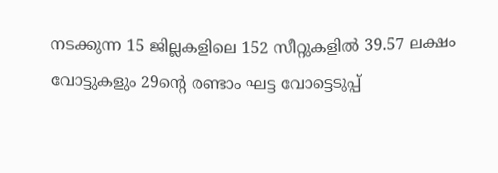നടക്കുന്ന 15 ജില്ലകളിലെ 152 സീറ്റുകളിൽ 39.57 ലക്ഷം വോട്ടുകളും 29ന്റെ രണ്ടാം ഘട്ട വോട്ടെടുപ്പ്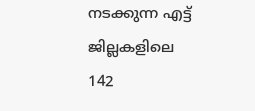നടക്കുന്ന എട്ട് ജില്ലകളിലെ 142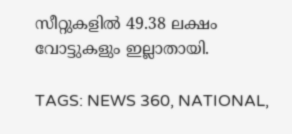സീറ്റുകളിൽ 49.38 ലക്ഷം വോട്ടുകളും ഇല്ലാതായി.

TAGS: NEWS 360, NATIONAL,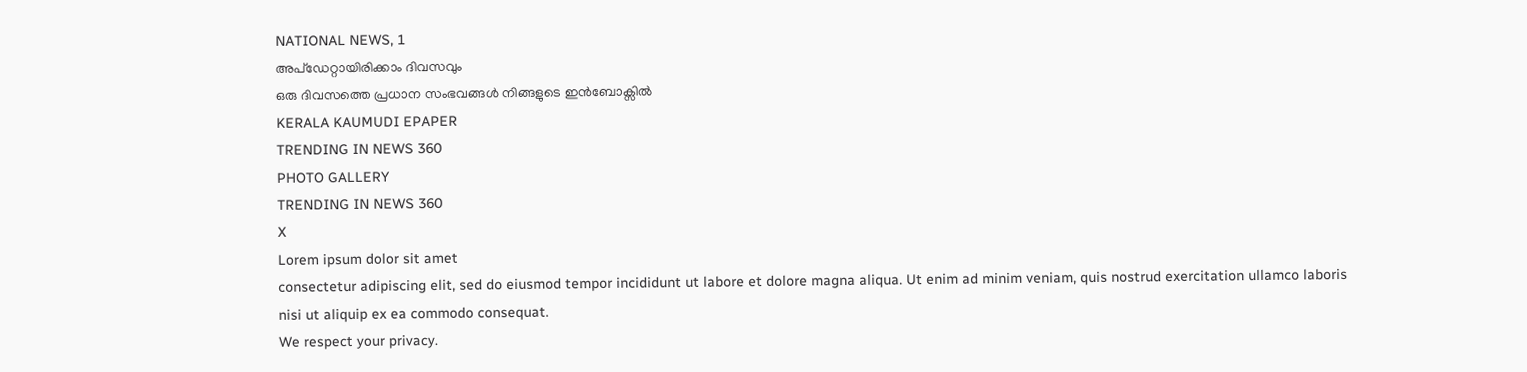NATIONAL NEWS, 1
അപ്ഡേറ്റായിരിക്കാം ദിവസവും
ഒരു ദിവസത്തെ പ്രധാന സംഭവങ്ങൾ നിങ്ങളുടെ ഇൻബോക്സിൽ
KERALA KAUMUDI EPAPER
TRENDING IN NEWS 360
PHOTO GALLERY
TRENDING IN NEWS 360
X
Lorem ipsum dolor sit amet
consectetur adipiscing elit, sed do eiusmod tempor incididunt ut labore et dolore magna aliqua. Ut enim ad minim veniam, quis nostrud exercitation ullamco laboris nisi ut aliquip ex ea commodo consequat.
We respect your privacy.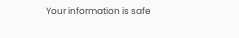Your information is safe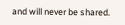and will never be shared.